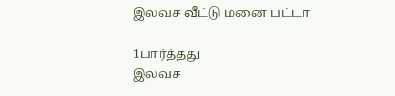இலவச வீட்டு மனை பட்டா

1பார்த்தது
இலவச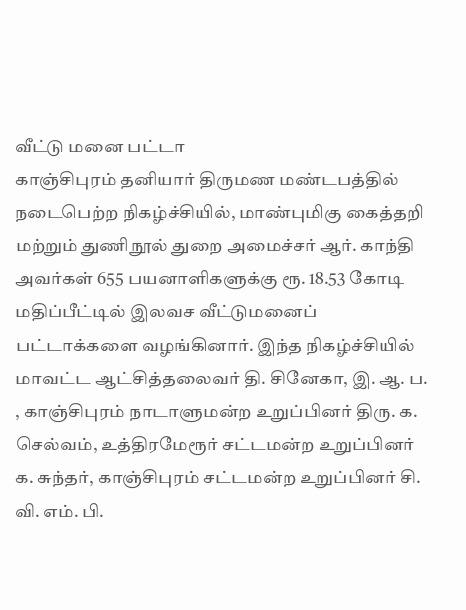வீட்டு மனை பட்டா
காஞ்சிபுரம் தனியார் திருமண மண்டபத்தில் நடைபெற்ற நிகழ்ச்சியில், மாண்புமிகு கைத்தறி மற்றும் துணிநூல் துறை அமைச்சர் ஆர். காந்தி அவர்கள் 655 பயனாளிகளுக்கு ரூ. 18.53 கோடி மதிப்பீட்டில் இலவச வீட்டுமனைப் பட்டாக்களை வழங்கினார். இந்த நிகழ்ச்சியில் மாவட்ட ஆட்சித்தலைவர் தி. சினேகா, இ. ஆ. ப. , காஞ்சிபுரம் நாடாளுமன்ற உறுப்பினர் திரு. க. செல்வம், உத்திரமேரூர் சட்டமன்ற உறுப்பினர் க. சுந்தர், காஞ்சிபுரம் சட்டமன்ற உறுப்பினர் சி. வி. எம். பி.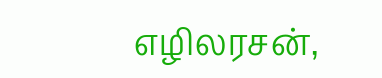எழிலரசன்,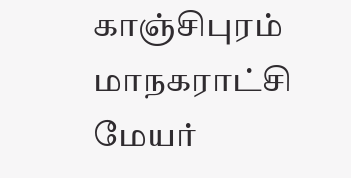காஞ்சிபுரம் மாநகராட்சி மேயர்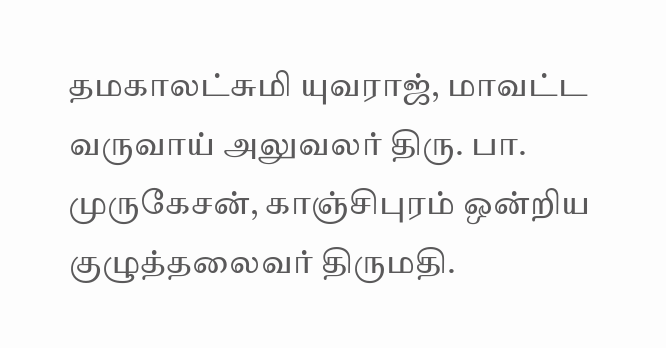தமகாலட்சுமி யுவராஜ், மாவட்ட வருவாய் அலுவலர் திரு. பா. முருகேசன், காஞ்சிபுரம் ஒன்றிய குழுத்தலைவர் திருமதி.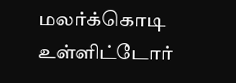மலர்க்கொடி உள்ளிட்டோர்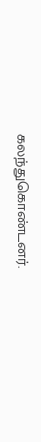கலந்துகொண்டனர்.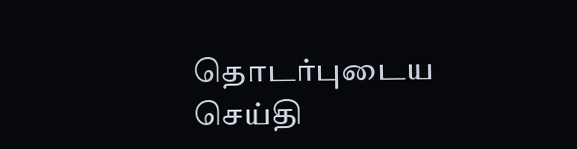தொடர்புடைய செய்தி